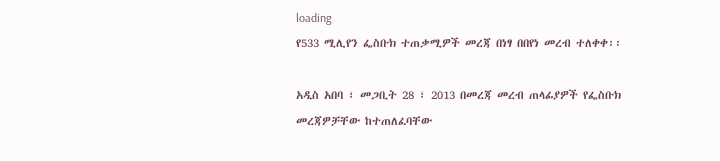loading
የ533 ሚሊየን ፌስቡክ ተጠቃሚዎች መረጃ በነፃ በበየነ መረብ ተለቀቀ፡፡

አዲስ አበባ ፣ መጋቢት 28 ፣ 2013 በመረጃ መረብ ጠላፊያዎች የፌስቡክ መረጃዎቻቸው ከተጠለፈባቸው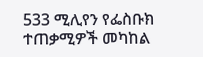533 ሚሊየን የፌስቡክ ተጠቃሚዎች መካከል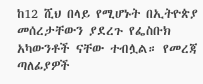ከ12 ሺህ በላይ የሚሆኑት በኢትዮጵያ መሰረታቸውን ያደረጉ የፌስቡክ አካውንቶች ናቸው ተብሏል። የመረጃ ጣለፊያዎች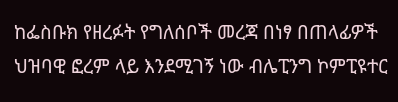ከፌስቡክ የዘረፉት የግለሰቦች መረጃ በነፃ በጠላፊዎች ህዝባዊ ፎረም ላይ እንደሚገኝ ነው ብሌፒንግ ኮምፒዩተር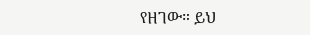የዘገው። ይህ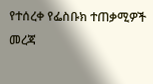የተሰረቀ የፌስቡክ ተጠቃሚዎች መረጃ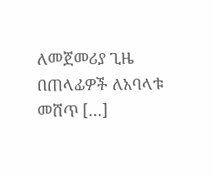ለመጀመሪያ ጊዜ በጠላፊዎች ለአባላቱ መሸጥ […]